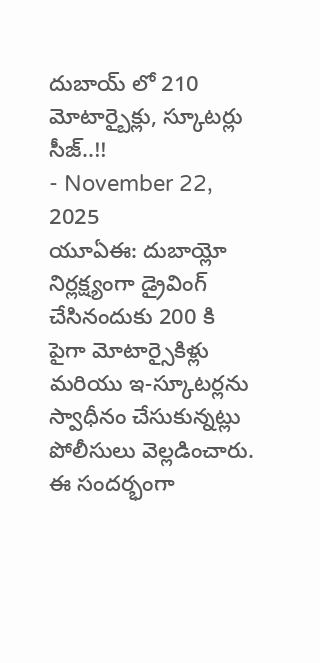దుబాయ్ లో 210 మోటార్బైక్లు, స్కూటర్లు సీజ్..!!
- November 22, 2025
యూఏఈ: దుబాయ్లో నిర్లక్ష్యంగా డ్రైవింగ్ చేసినందుకు 200 కి పైగా మోటార్సైకిళ్లు మరియు ఇ-స్కూటర్లను స్వాధీనం చేసుకున్నట్లు పోలీసులు వెల్లడించారు. ఈ సందర్భంగా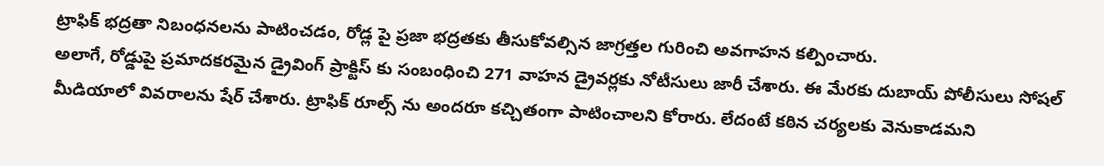ట్రాఫిక్ భద్రతా నిబంధనలను పాటించడం, రోడ్ల పై ప్రజా భద్రతకు తీసుకోవల్సిన జాగ్రత్తల గురించి అవగాహన కల్పించారు.
అలాగే, రోడ్డుపై ప్రమాదకరమైన డ్రైవింగ్ ప్రాక్టిస్ కు సంబంధించి 271 వాహన డ్రైవర్లకు నోటీసులు జారీ చేశారు. ఈ మేరకు దుబాయ్ పోలీసులు సోషల్ మీడియాలో వివరాలను షేర్ చేశారు. ట్రాఫిక్ రూల్స్ ను అందరూ కచ్చితంగా పాటించాలని కోరారు. లేదంటే కఠిన చర్యలకు వెనుకాడమని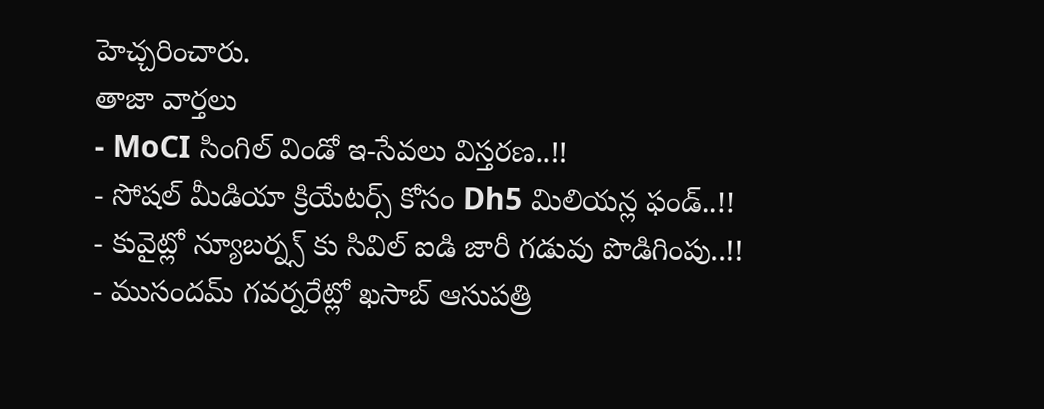హెచ్చరించారు.
తాజా వార్తలు
- MoCI సింగిల్ విండో ఇ-సేవలు విస్తరణ..!!
- సోషల్ మీడియా క్రియేటర్స్ కోసం Dh5 మిలియన్ల ఫండ్..!!
- కువైట్లో న్యూబర్న్స్ కు సివిల్ ఐడి జారీ గడువు పొడిగింపు..!!
- ముసందమ్ గవర్నరేట్లో ఖసాబ్ ఆసుపత్రి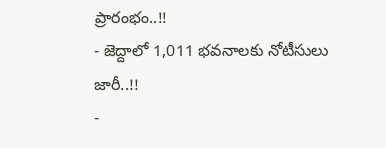ప్రారంభం..!!
- జెద్దాలో 1,011 భవనాలకు నోటీసులు జారీ..!!
-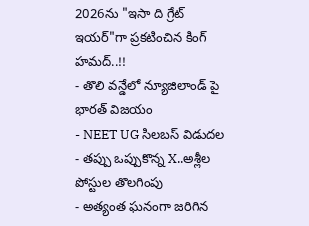2026ను "ఇసా ది గ్రేట్ ఇయర్"గా ప్రకటించిన కింగ్ హమద్..!!
- తొలి వన్డేలో న్యూజిలాండ్ పై భారత్ విజయం
- NEET UG సిలబస్ విడుదల
- తప్పు ఒప్పుకొన్న X..అశ్లీల పోస్టుల తొలగింపు
- అత్యంత ఘనంగా జరిగిన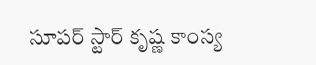సూపర్ స్టార్ కృష్ణ కాంస్య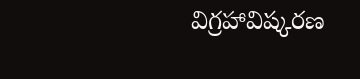విగ్రహావిష్కరణ